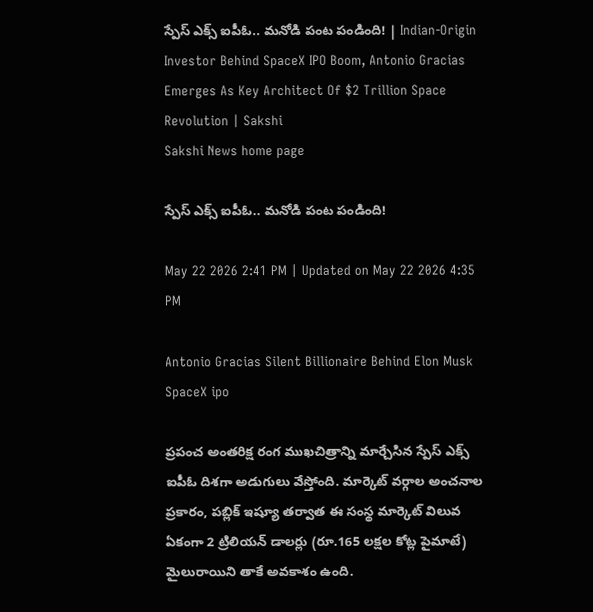స్పేస్‌ ఎక్స్‌ ఐపీఓ.. మనోడి పంట పండింది! | Indian-Origin Investor Behind SpaceX IPO Boom, Antonio Gracias Emerges As Key Architect Of $2 Trillion Space Revolution | Sakshi
Sakshi News home page

స్పేస్‌ ఎక్స్‌ ఐపీఓ.. మనోడి పంట పండింది!

May 22 2026 2:41 PM | Updated on May 22 2026 4:35 PM

Antonio Gracias Silent Billionaire Behind Elon Musk SpaceX ipo

ప్రపంచ అంతరిక్ష రంగ ముఖచిత్రాన్ని మార్చేసిన స్పేస్ ఎక్స్ ఐపీఓ దిశగా అడుగులు వేస్తోంది. మార్కెట్ వర్గాల అంచనాల ప్రకారం, పబ్లిక్ ఇష్యూ తర్వాత ఈ సంస్థ మార్కెట్ విలువ ఏకంగా 2 ట్రిలియన్‌ డాలర్లు (రూ.165 లక్షల కోట్ల పైమాటే) మైలురాయిని తాకే అవకాశం ఉంది.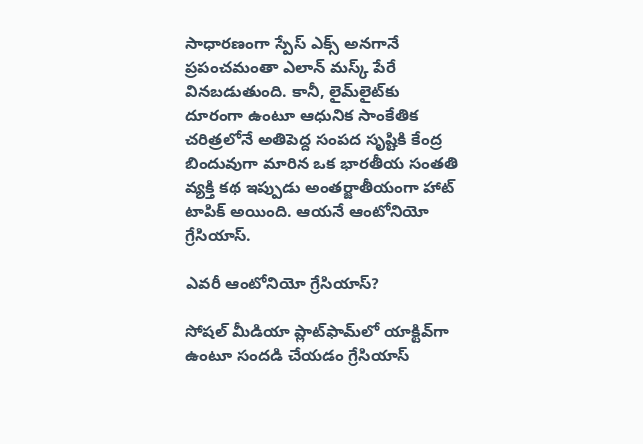సాధారణంగా స్పేస్ ఎక్స్ అనగానే ప్రపంచమంతా ఎలాన్ మస్క్ పేరే వినబడుతుంది. కానీ, లైమ్‌లైట్‌కు దూరంగా ఉంటూ ఆధునిక సాంకేతిక చరిత్రలోనే అతిపెద్ద సంపద సృష్టికి కేంద్ర బిందువుగా మారిన ఒక భారతీయ సంతతి వ్యక్తి కథ ఇప్పుడు అంతర్జాతీయంగా హాట్ టాపిక్ అయింది. ఆయనే ఆంటోనియో గ్రేసియాస్.

ఎవరీ ఆంటోనియో గ్రేసియాస్?

సోషల్ మీడియా ప్లాట్‌ఫామ్‌లో యాక్టివ్‌గా ఉంటూ సందడి చేయడం గ్రేసియాస్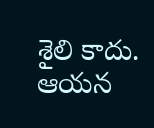శైలి కాదు. ఆయన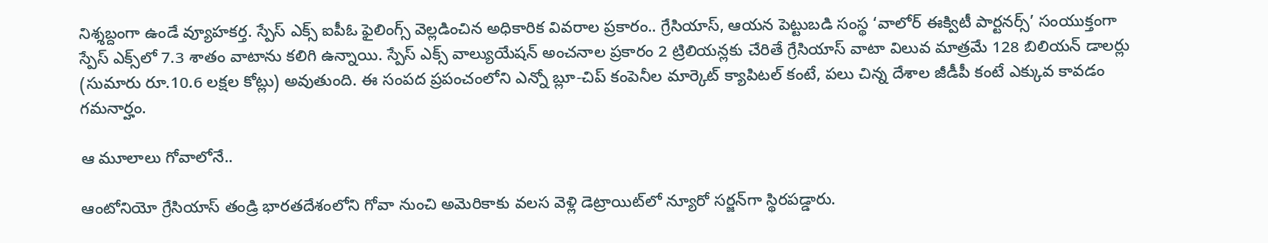నిశ్శబ్దంగా ఉండే వ్యూహకర్త. స్పేస్‌ ఎక్స్‌ ఐపీఓ ఫైలింగ్స్ వెల్లడించిన అధికారిక వివరాల ప్రకారం.. గ్రేసియాస్, ఆయన పెట్టుబడి సంస్థ ‘వాలోర్ ఈక్విటీ పార్టనర్స్’ సంయుక్తంగా స్పేస్ ఎక్స్‌లో 7.3 శాతం వాటాను కలిగి ఉన్నాయి. స్పేస్ ఎక్స్ వాల్యుయేషన్ అంచనాల ప్రకారం 2 ట్రిలియన్లకు చేరితే గ్రేసియాస్ వాటా విలువ మాత్రమే 128 బిలియన్‌ డాలర్లు (సుమారు రూ.10.6 లక్షల కోట్లు) అవుతుంది. ఈ సంపద ప్రపంచంలోని ఎన్నో బ్లూ-చిప్ కంపెనీల మార్కెట్ క్యాపిటల్‌ కంటే, పలు చిన్న దేశాల జీడీపీ కంటే ఎక్కువ కావడం గమనార్హం.

ఆ మూలాలు గోవాలోనే..

ఆంటోనియో గ్రేసియాస్ తండ్రి భారతదేశంలోని గోవా నుంచి అమెరికాకు వలస వెళ్లి డెట్రాయిట్‌లో న్యూరో సర్జన్‌గా స్థిరపడ్డారు.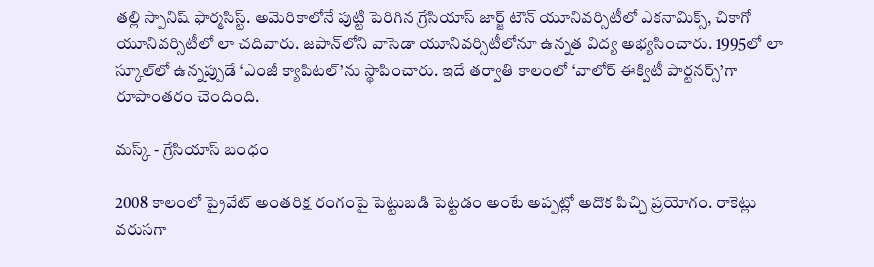తల్లి స్పానిష్ ఫార్మసిస్ట్. అమెరికాలోనే పుట్టి పెరిగిన గ్రేసియాస్ జార్జ్ టౌన్ యూనివర్సిటీలో ఎకనామిక్స్, చికాగో యూనివర్సిటీలో లా చదివారు. జపాన్‌లోని వాసెడా యూనివర్సిటీలోనూ ఉన్నత విద్య అభ్యసించారు. 1995లో లా స్కూల్‌లో ఉన్నప్పుడే ‘ఎంజీ క్యాపిటల్’ను స్థాపించారు. ఇదే తర్వాతి కాలంలో ‘వాలోర్ ఈక్విటీ పార్టనర్స్’గా రూపాంతరం చెందింది.

మస్క్ - గ్రేసియాస్ బంధం

2008 కాలంలో ప్రైవేట్ అంతరిక్ష రంగంపై పెట్టుబడి పెట్టడం అంటే అప్పట్లో అదొక పిచ్చి ప్రయోగం. రాకెట్లు వరుసగా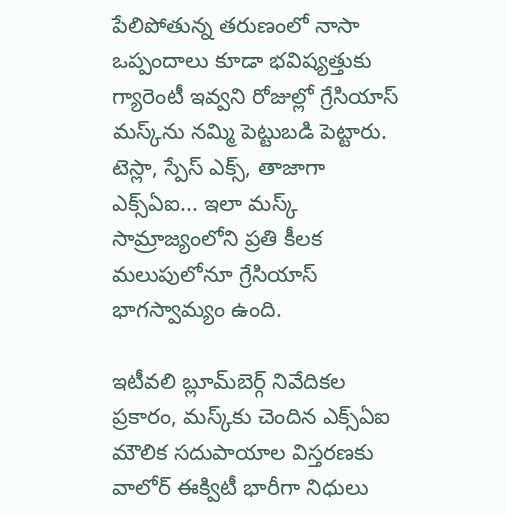పేలిపోతున్న తరుణంలో నాసా ఒప్పందాలు కూడా భవిష్యత్తుకు గ్యారెంటీ ఇవ్వని రోజుల్లో గ్రేసియాస్ మస్క్‌ను నమ్మి పెట్టుబడి పెట్టారు. టెస్లా, స్పేస్ ఎక్స్, తాజాగా ఎక్స్‌ఏఐ... ఇలా మస్క్ సామ్రాజ్యంలోని ప్రతి కీలక మలుపులోనూ గ్రేసియాస్ భాగస్వామ్యం ఉంది.

ఇటీవలి బ్లూమ్‌బెర్గ్ నివేదికల ప్రకారం, మస్క్‌కు చెందిన ఎక్స్‌ఏఐ మౌలిక సదుపాయాల విస్తరణకు వాలోర్ ఈక్విటీ భారీగా నిధులు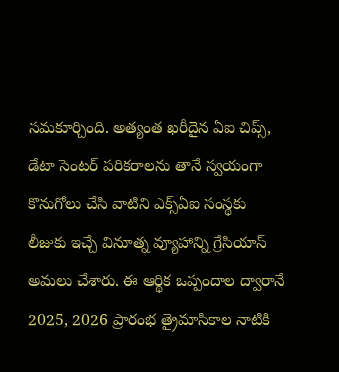సమకూర్చింది. అత్యంత ఖరీదైన ఏఐ చిప్స్, డేటా సెంటర్ పరికరాలను తానే స్వయంగా కొనుగోలు చేసి వాటిని ఎక్స్‌ఏఐ సంస్థకు లీజుకు ఇచ్చే వినూత్న వ్యూహాన్ని గ్రేసియాస్ అమలు చేశారు. ఈ ఆర్థిక ఒప్పందాల ద్వారానే 2025, 2026 ప్రారంభ త్రైమాసికాల నాటికి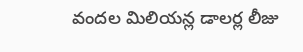వందల మిలియన్ల డాలర్ల లీజు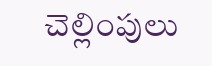చెల్లింపులు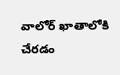వాలోర్ ఖాతాలోకి చేరడం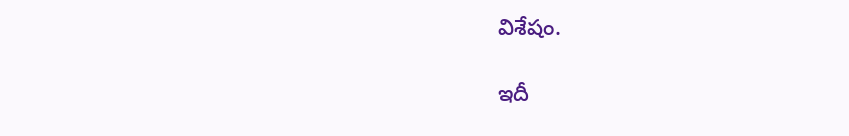విశేషం.

ఇదీ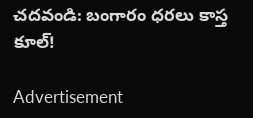చదవండి: బంగారం ధరలు కాస్త కూల్‌!

Advertisement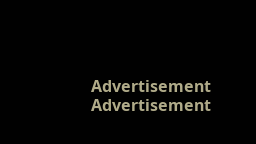Advertisement
Advertisement